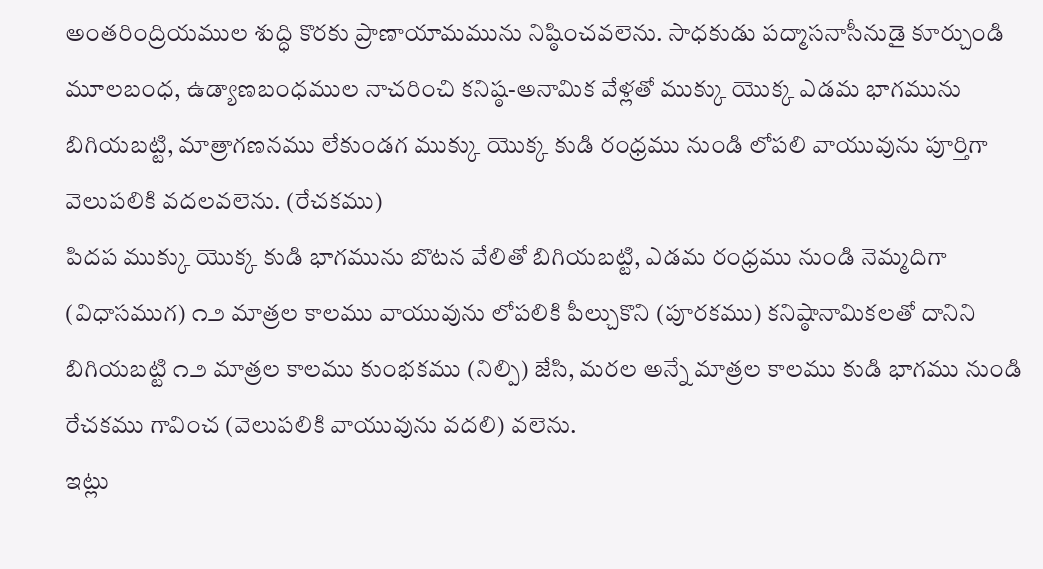అంతరింద్రియముల శుద్ధి కొరకు ప్రాణాయామమును నిష్ఠించవలెను. సాధకుడు పద్మాసనాసీనుడై కూర్చుండి మూలబంధ, ఉడ్యాణబంధముల నాచరించి కనిష్ఠ-అనామిక వేళ్లతో ముక్కు యొక్క ఎడమ భాగమును బిగియబట్టి, మాత్రాగణనము లేకుండగ ముక్కు యొక్క కుడి రంధ్రము నుండి లోపలి వాయువును పూర్తిగా వెలుపలికి వదలవలెను. (రేచకము)
పిదప ముక్కు యొక్క కుడి భాగమును బొటన వేలితో బిగియబట్టి, ఎడమ రంధ్రము నుండి నెమ్మదిగా (విధాసముగ) ౧౨ మాత్రల కాలము వాయువును లోపలికి పీల్చుకొని (పూరకము) కనిష్ఠానామికలతో దానిని బిగియబట్టి ౧౨ మాత్రల కాలము కుంభకము (నిల్పి) జేసి, మరల అన్నే మాత్రల కాలము కుడి భాగము నుండి రేచకము గావించ (వెలుపలికి వాయువును వదలి) వలెను.
ఇట్లు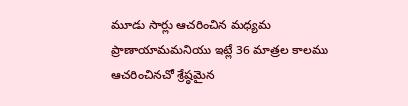మూడు సార్లు ఆచరించిన మధ్యమ ప్రాణాయామమనియు ఇట్లే 36 మాత్రల కాలము ఆచరించినచో శ్రేష్ఠమైన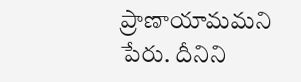ప్రాణాయామమని పేరు. దీనిని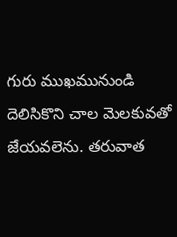గురు ముఖమునుండి దెలిసికొని చాల మెలకువతో జేయవలెను. తరువాత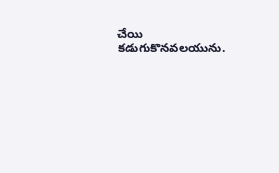చేయి కడుగుకొనవలయును.